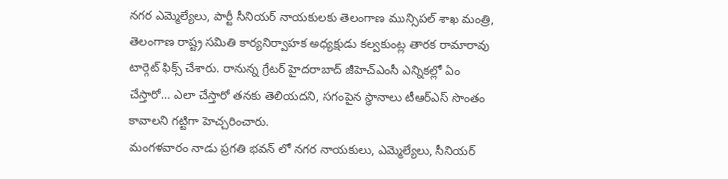నగర ఎమ్మెల్యేలు, పార్టీ సీనియర్ నాయకులకు తెలంగాణ మున్సిపల్ శాఖ మంత్రి, తెలంగాణ రాష్ట్ర సమితి కార్యనిర్వాహక అధ్యక్షుడు కల్వకుంట్ల తారక రామారావు టార్గెట్ ఫిక్స్ చేశారు. రానున్న గ్రేటర్ హైదరాబాద్ జీహెచ్ఎంసీ ఎన్నికల్లో ఏం చేస్తారో… ఎలా చేస్తారో తనకు తెలియదని, సగంపైన స్థానాలు టీఆర్ఎస్ సొంతం కావాలని గట్టిగా హెచ్చరించారు.
మంగళవారం నాడు ప్రగతి భవన్ లో నగర నాయకులు, ఎమ్మెల్యేలు, సీనియర్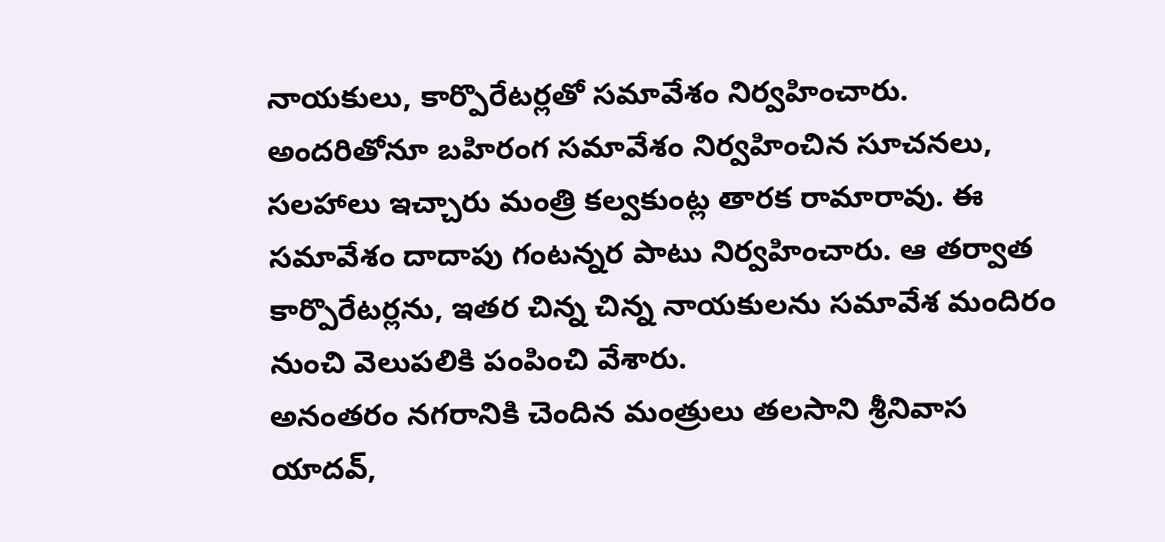నాయకులు, కార్పొరేటర్లతో సమావేశం నిర్వహించారు. అందరితోనూ బహిరంగ సమావేశం నిర్వహించిన సూచనలు, సలహాలు ఇచ్చారు మంత్రి కల్వకుంట్ల తారక రామారావు. ఈ సమావేశం దాదాపు గంటన్నర పాటు నిర్వహించారు. ఆ తర్వాత కార్పొరేటర్లను, ఇతర చిన్న చిన్న నాయకులను సమావేశ మందిరం నుంచి వెలుపలికి పంపించి వేశారు.
అనంతరం నగరానికి చెందిన మంత్రులు తలసాని శ్రీనివాస యాదవ్,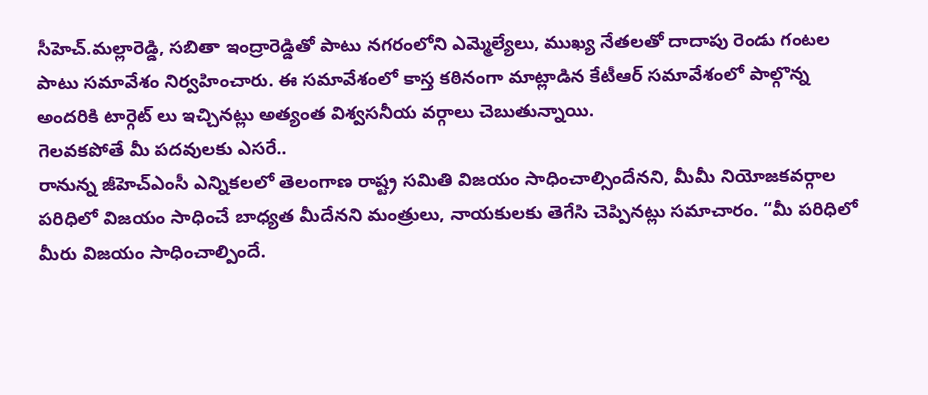సీహెచ్.మల్లారెడ్డి, సబితా ఇంద్రారెడ్డితో పాటు నగరంలోని ఎమ్మెల్యేలు, ముఖ్య నేతలతో దాదాపు రెండు గంటల పాటు సమావేశం నిర్వహించారు. ఈ సమావేశంలో కాస్త కఠినంగా మాట్లాడిన కేటీఆర్ సమావేశంలో పాల్గొన్న అందరికి టార్గెట్ లు ఇచ్చినట్లు అత్యంత విశ్వసనీయ వర్గాలు చెబుతున్నాయి.
గెలవకపోతే మీ పదవులకు ఎసరే..
రానున్న జీహెచ్ఎంసీ ఎన్నికలలో తెలంగాణ రాష్ట్ర సమితి విజయం సాధించాల్సిందేనని, మీమీ నియోజకవర్గాల పరిధిలో విజయం సాధించే బాధ్యత మీదేనని మంత్రులు, నాయకులకు తెగేసి చెప్పినట్లు సమాచారం. “మీ పరిధిలో మీరు విజయం సాధించాల్పిందే.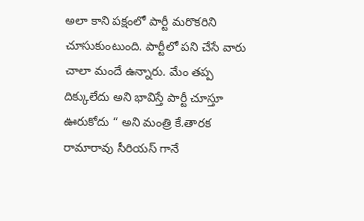అలా కాని పక్షంలో పార్టీ మరొకరిని చూసుకుంటుంది. పార్టీలో పని చేసే వారు చాలా మందే ఉన్నారు. మేం తప్ప దిక్కులేదు అని భావిస్తే పార్టీ చూస్తూ ఊరుకోదు “ అని మంత్రి కే.తారక రామారావు సీరియస్ గానే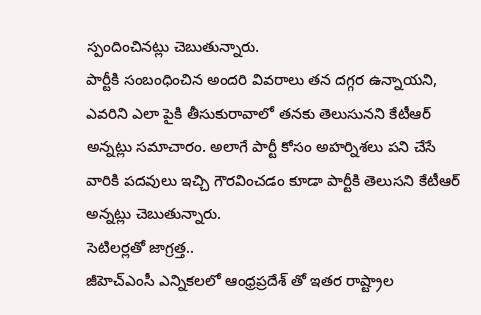స్పందించినట్లు చెబుతున్నారు.
పార్టీకి సంబంధించిన అందరి వివరాలు తన దగ్గర ఉన్నాయని, ఎవరిని ఎలా పైకి తీసుకురావాలో తనకు తెలుసునని కేటీఆర్ అన్నట్లు సమాచారం. అలాగే పార్టీ కోసం అహర్నిశలు పని చేసే వారికి పదవులు ఇచ్చి గౌరవించడం కూడా పార్టీకి తెలుసని కేటీఆర్ అన్నట్లు చెబుతున్నారు.
సెటిలర్లతో జాగ్రత్త..
జీహెచ్ఎంసీ ఎన్నికలలో ఆంధ్రప్రదేశ్ తో ఇతర రాష్ట్రాల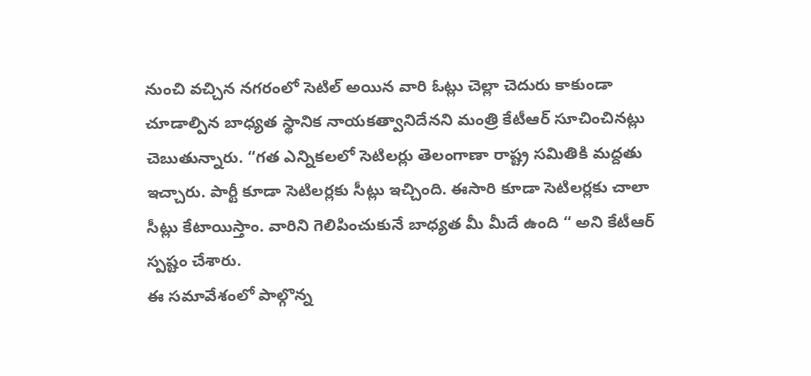నుంచి వచ్చిన నగరంలో సెటిల్ అయిన వారి ఓట్లు చెల్లా చెదురు కాకుండా చూడాల్పిన బాధ్యత స్థానిక నాయకత్వానిదేనని మంత్రి కేటీఆర్ సూచించినట్లు చెబుతున్నారు. “గత ఎన్నికలలో సెటిలర్లు తెలంగాణా రాష్ట్ర సమితికి మద్దతు ఇచ్చారు. పార్టీ కూడా సెటిలర్లకు సీట్లు ఇచ్చింది. ఈసారి కూడా సెటిలర్లకు చాలా సీట్లు కేటాయిస్తాం. వారిని గెలిపించుకునే బాధ్యత మీ మీదే ఉంది “ అని కేటీఆర్ స్పష్టం చేశారు.
ఈ సమావేశంలో పాల్గొన్న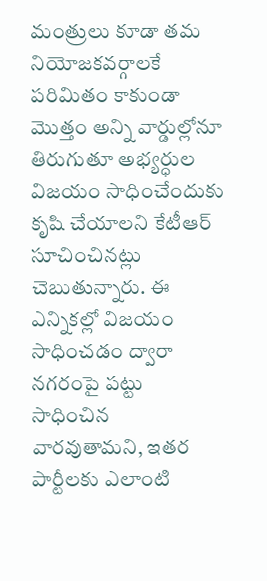మంత్రులు కూడా తమ నియోజకవర్గాలకే పరిమితం కాకుండా మొత్తం అన్ని వార్డుల్లోనూ తిరుగుతూ అభ్యర్ధుల విజయం సాధించేందుకు కృషి చేయాలని కేటీఆర్ సూచించినట్లు చెబుతున్నారు. ఈ ఎన్నికల్లో విజయం సాధించడం ద్వారా నగరంపై పట్టు సాధించిన వారవుతామని, ఇతర పార్టీలకు ఎలాంటి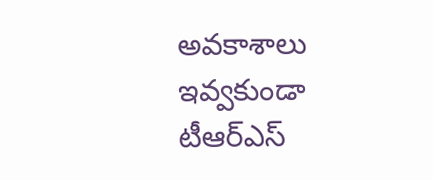అవకాశాలు ఇవ్వకుండా టీఆర్ఎస్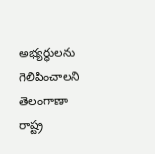అభ్యర్ధులను గెలిపించాలని తెలంగాణా రాష్ట్ర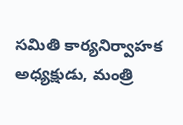సమితి కార్యనిర్వాహక అధ్యక్షుడు, మంత్రి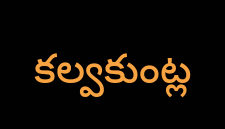కల్వకుంట్ల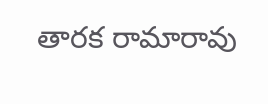తారక రామారావు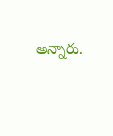అన్నారు.